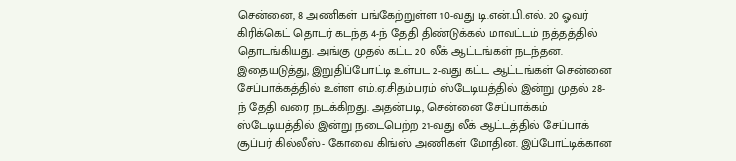சென்னை, 8 அணிகள் பங்கேற்றுள்ள 10-வது டி.என்.பி.எல். 20 ஓவர் கிரிக்கெட் தொடர் கடந்த 4-ந் தேதி திண்டுக்கல் மாவட்டம் நத்தத்தில் தொடங்கியது. அங்கு முதல் கட்ட 20 லீக் ஆட்டங்கள் நடந்தன. இதையடுத்து, இறுதிப்போட்டி உள்பட 2-வது கட்ட ஆட்டங்கள் சென்னை சேப்பாக்கத்தில் உள்ள எம்.ஏ.சிதம்பரம் ஸ்டேடியத்தில் இன்று முதல் 28-ந் தேதி வரை நடக்கிறது. அதன்படி, சென்னை சேப்பாக்கம் ஸ்டேடியத்தில் இன்று நடைபெற்ற 21-வது லீக் ஆட்டத்தில் சேப்பாக் சூப்பர் கில்லீஸ்- கோவை கிங்ஸ் அணிகள் மோதின. இப்போட்டிக்கான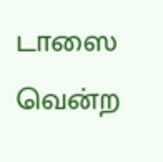டாஸை வென்ற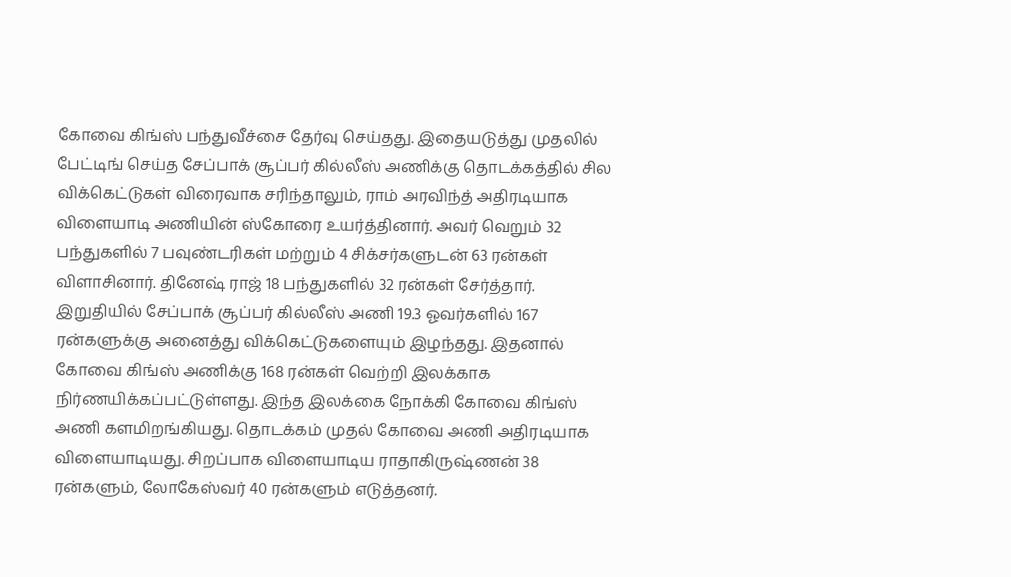கோவை கிங்ஸ் பந்துவீச்சை தேர்வு செய்தது. இதையடுத்து முதலில் பேட்டிங் செய்த சேப்பாக் சூப்பர் கில்லீஸ் அணிக்கு தொடக்கத்தில் சில விக்கெட்டுகள் விரைவாக சரிந்தாலும், ராம் அரவிந்த் அதிரடியாக விளையாடி அணியின் ஸ்கோரை உயர்த்தினார். அவர் வெறும் 32 பந்துகளில் 7 பவுண்டரிகள் மற்றும் 4 சிக்சர்களுடன் 63 ரன்கள் விளாசினார். தினேஷ் ராஜ் 18 பந்துகளில் 32 ரன்கள் சேர்த்தார். இறுதியில் சேப்பாக் சூப்பர் கில்லீஸ் அணி 19.3 ஓவர்களில் 167 ரன்களுக்கு அனைத்து விக்கெட்டுகளையும் இழந்தது. இதனால் கோவை கிங்ஸ் அணிக்கு 168 ரன்கள் வெற்றி இலக்காக நிர்ணயிக்கப்பட்டுள்ளது. இந்த இலக்கை நோக்கி கோவை கிங்ஸ் அணி களமிறங்கியது. தொடக்கம் முதல் கோவை அணி அதிரடியாக விளையாடியது. சிறப்பாக விளையாடிய ராதாகிருஷ்ணன் 38 ரன்களும், லோகேஸ்வர் 40 ரன்களும் எடுத்தனர்.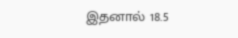இதனால் 18.5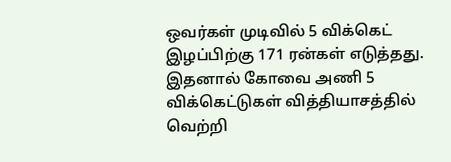ஒவர்கள் முடிவில் 5 விக்கெட் இழப்பிற்கு 171 ரன்கள் எடுத்தது. இதனால் கோவை அணி 5 விக்கெட்டுகள் வித்தியாசத்தில் வெற்றி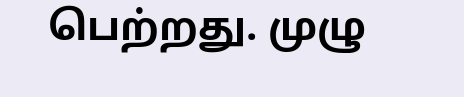பெற்றது. முழு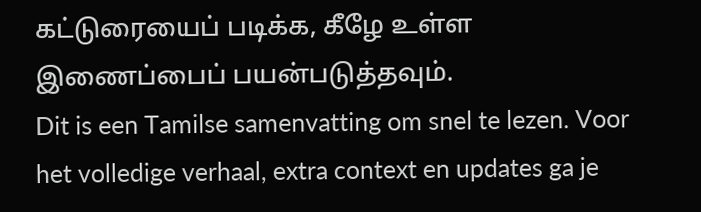கட்டுரையைப் படிக்க, கீழே உள்ள இணைப்பைப் பயன்படுத்தவும்.
Dit is een Tamilse samenvatting om snel te lezen. Voor het volledige verhaal, extra context en updates ga je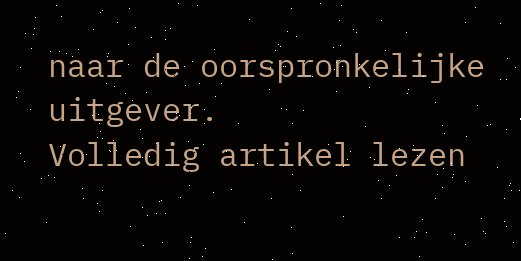naar de oorspronkelijke uitgever.
Volledig artikel lezen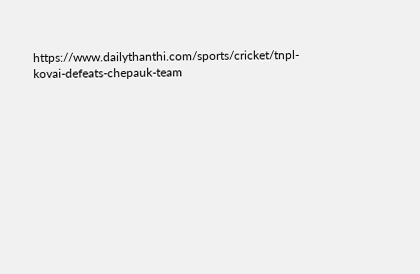https://www.dailythanthi.com/sports/cricket/tnpl-kovai-defeats-chepauk-team